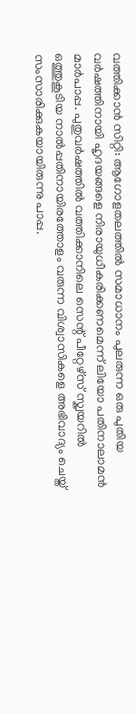വത്തിക്കാൻ സിറ്റി: ആഗോളതലത്തിൽ സമാധാനം പുലരുന്ന ഒരു പുതിയ വർഷത്തിനായി ഹൃദയങ്ങളെ നിരായുധീകരിക്കണമെന്ന് ലിയോ പതിനാലാമൻ മാർപാപ്പ. പുതുവർഷത്തിൽ വത്തിക്കാനിലെ സെന്റ് പീറ്റേഴ്സ് സ്ക്വയറിൽ ഒത്തുകൂടിയ നാൽപ്പതിനായിരത്തോളം വരുന്ന വിശ്വാസികളെ അഭിവാദ്യം ചെയ്ത് സംസാരിക്കുകയായിരുന്നു പാപ്പ.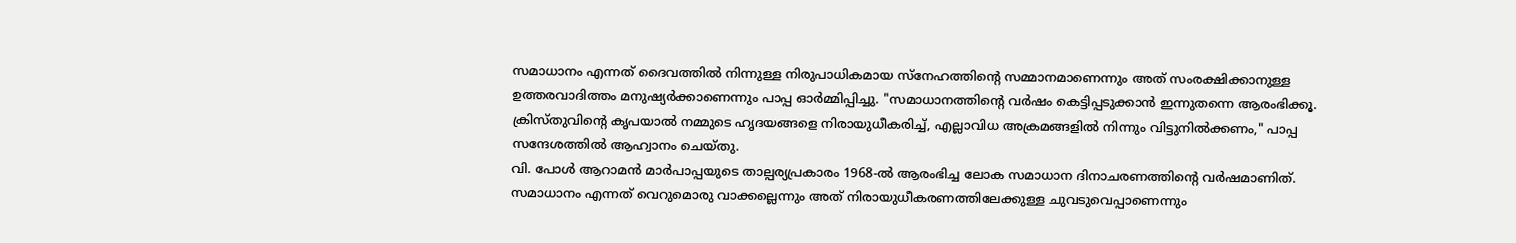സമാധാനം എന്നത് ദൈവത്തിൽ നിന്നുള്ള നിരുപാധികമായ സ്നേഹത്തിന്റെ സമ്മാനമാണെന്നും അത് സംരക്ഷിക്കാനുള്ള ഉത്തരവാദിത്തം മനുഷ്യർക്കാണെന്നും പാപ്പ ഓർമ്മിപ്പിച്ചു. "സമാധാനത്തിന്റെ വർഷം കെട്ടിപ്പടുക്കാൻ ഇന്നുതന്നെ ആരംഭിക്കൂ. ക്രിസ്തുവിന്റെ കൃപയാൽ നമ്മുടെ ഹൃദയങ്ങളെ നിരായുധീകരിച്ച്, എല്ലാവിധ അക്രമങ്ങളിൽ നിന്നും വിട്ടുനിൽക്കണം," പാപ്പ സന്ദേശത്തിൽ ആഹ്വാനം ചെയ്തു.
വി. പോൾ ആറാമൻ മാർപാപ്പയുടെ താല്പര്യപ്രകാരം 1968-ൽ ആരംഭിച്ച ലോക സമാധാന ദിനാചരണത്തിന്റെ വർഷമാണിത്. സമാധാനം എന്നത് വെറുമൊരു വാക്കല്ലെന്നും അത് നിരായുധീകരണത്തിലേക്കുള്ള ചുവടുവെപ്പാണെന്നും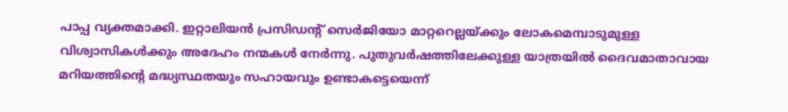പാപ്പ വ്യക്തമാക്കി. ഇറ്റാലിയൻ പ്രസിഡന്റ് സെർജിയോ മാറ്ററെല്ലയ്ക്കും ലോകമെമ്പാടുമുള്ള വിശ്വാസികൾക്കും അദേഹം നന്മകൾ നേർന്നു. പുതുവർഷത്തിലേക്കുള്ള യാത്രയിൽ ദൈവമാതാവായ മറിയത്തിന്റെ മദ്ധ്യസ്ഥതയും സഹായവും ഉണ്ടാകട്ടെയെന്ന്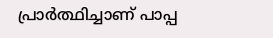പ്രാർത്ഥിച്ചാണ് പാപ്പ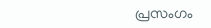പ്രസംഗം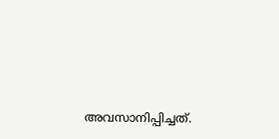അവസാനിപ്പിച്ചത്.